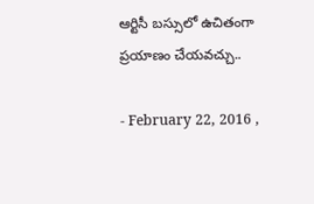ఆర్టిసీ బస్సులో ఉచితంగా ప్రయాణం చేయవచ్చు..

- February 22, 2016 ,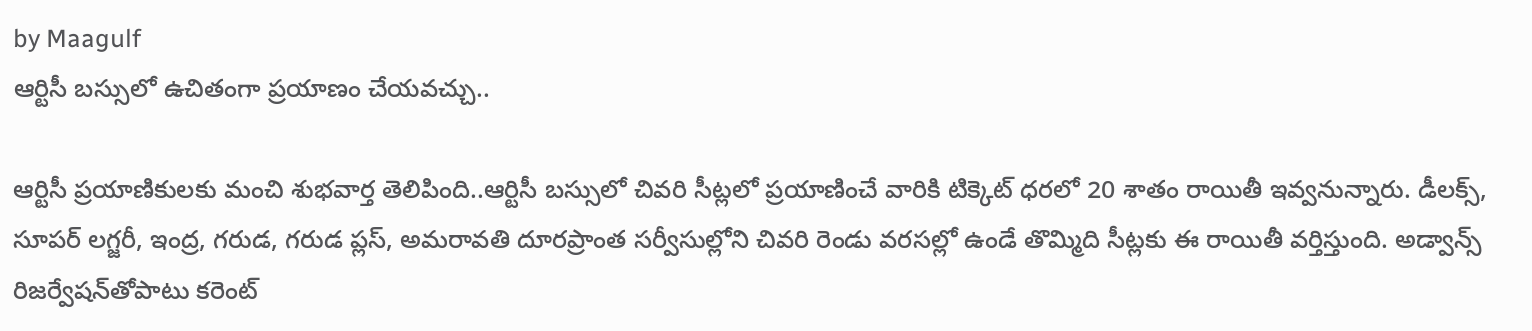by Maagulf
ఆర్టిసీ బస్సులో ఉచితంగా ప్రయాణం చేయవచ్చు..

ఆర్టిసీ ప్రయాణికులకు మంచి శుభవార్త తెలిపింది..ఆర్టిసీ బస్సులో చివరి సీట్లలో ప్రయాణించే వారికి టిక్కెట్ ధరలో 20 శాతం రాయితీ ఇవ్వనున్నారు. డీలక్స్, సూపర్ లగ్జరీ, ఇంద్ర, గరుడ, గరుడ ప్లస్, అమరావతి దూరప్రాంత సర్వీసుల్లోని చివరి రెండు వరసల్లో ఉండే తొమ్మిది సీట్లకు ఈ రాయితీ వర్తిస్తుంది. అడ్వాన్స్ రిజర్వేషన్‌తోపాటు కరెంట్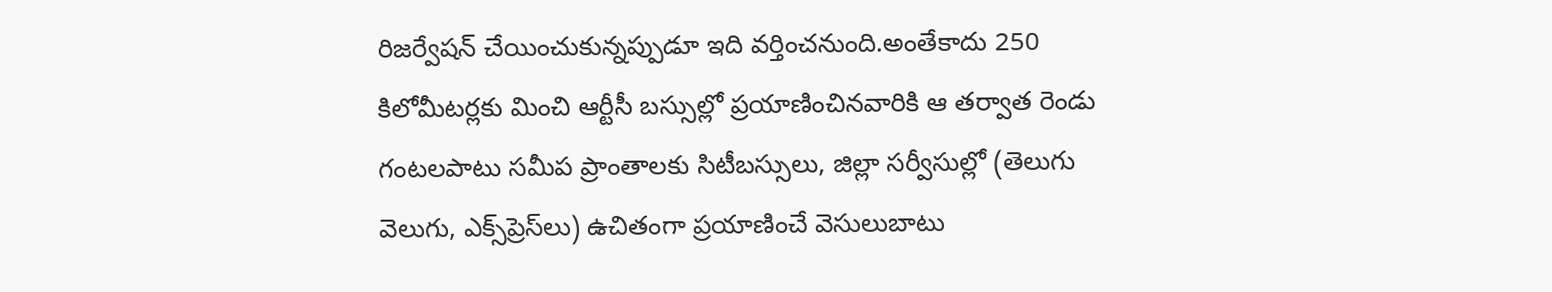రిజర్వేషన్ చేయించుకున్నప్పుడూ ఇది వర్తించనుంది.అంతేకాదు 250 కిలోమీటర్లకు మించి ఆర్టీసీ బస్సుల్లో ప్రయాణించినవారికి ఆ తర్వాత రెండు గంటలపాటు సమీప ప్రాంతాలకు సిటీబస్సులు, జిల్లా సర్వీసుల్లో (తెలుగు వెలుగు, ఎక్స్‌ప్రెస్‌లు) ఉచితంగా ప్రయాణించే వెసులుబాటు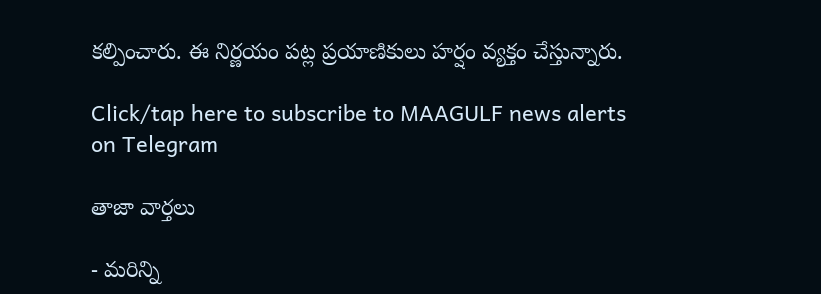కల్పించారు. ఈ నిర్ణయం పట్ల ప్రయాణికులు హర్షం వ్యక్తం చేస్తున్నారు.

Click/tap here to subscribe to MAAGULF news alerts on Telegram

తాజా వార్తలు

- మరిన్ని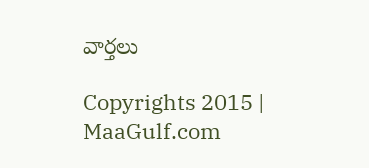వార్తలు

Copyrights 2015 | MaaGulf.com